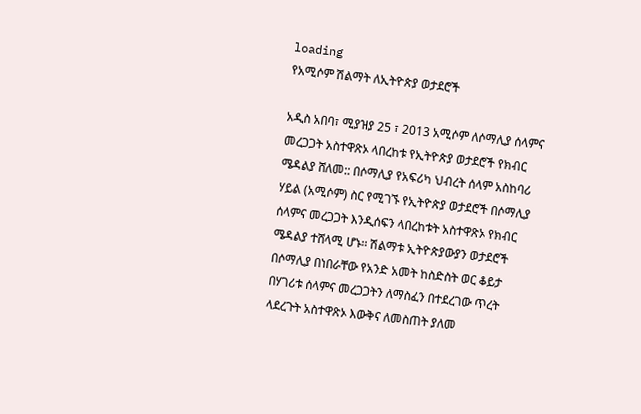loading
የአሚሶም ሽልማት ለኢትዮጵያ ወታደሮች

አዲስ አበባ፣ ሚያዝያ 25 ፣ 2013 አሚሶም ለሶማሊያ ሰላምና መረጋጋት አስተዋጽኦ ላበረከቱ የኢትዮጵያ ወታደሮች የክብር ሜዳልያ ሸለመ:: በሶማሊያ የአፍሪካ ህብረት ሰላም አስከባሪ ሃይል (አሚሶም) ስር የሚገኙ የኢትዮጵያ ወታደሮች በሶማሊያ ሰላምና መረጋጋት እንዲሰፍን ላበረከቱት አስተዋጽኦ የክብር ሜዳልያ ተሸላሚ ሆኑ፡፡ ሽልማቱ ኢትዮጵያውያን ወታደሮች በሶማሊያ በነበራቸው የአንድ አመት ከስድስት ወር ቆይታ በሃገሪቱ ሰላምና መረጋጋትን ለማስፈን በተደረገው ጥረት ላደረጉት አስተዋጽኦ እውቅና ለመስጠት ያለመ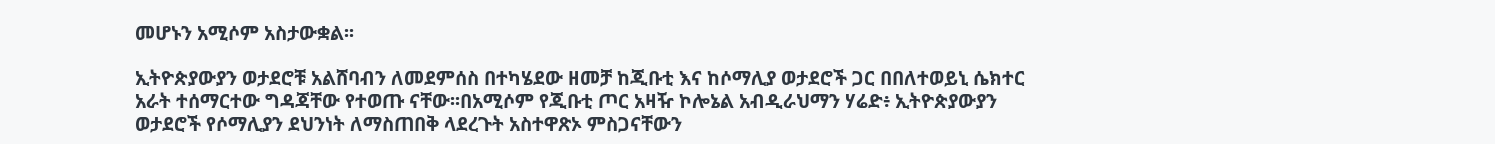መሆኑን አሚሶም አስታውቋል፡፡

ኢትዮጵያውያን ወታደሮቹ አልሸባብን ለመደምሰስ በተካሄደው ዘመቻ ከጂቡቲ እና ከሶማሊያ ወታደሮች ጋር በበለተወይኒ ሴክተር አራት ተሰማርተው ግዳጃቸው የተወጡ ናቸው፡፡በአሚሶም የጂቡቲ ጦር አዛዥ ኮሎኔል አብዲራህማን ሃሬድ፥ ኢትዮጵያውያን ወታደሮች የሶማሊያን ደህንነት ለማስጠበቅ ላደረጉት አስተዋጽኦ ምስጋናቸውን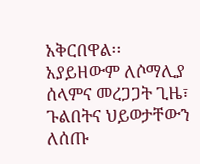አቅርበዋል፡፡ አያይዘውም ለሶማሊያ ሰላምና መረጋጋት ጊዜ፣ ጉልበትና ህይወታቸውን ለሰጡ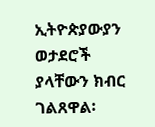ኢትዮጵያውያን ወታደሮች ያላቸውን ክብር ገልጸዋል፡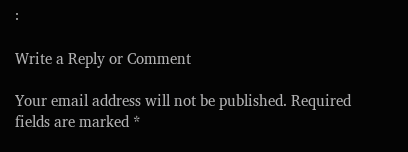፡

Write a Reply or Comment

Your email address will not be published. Required fields are marked *